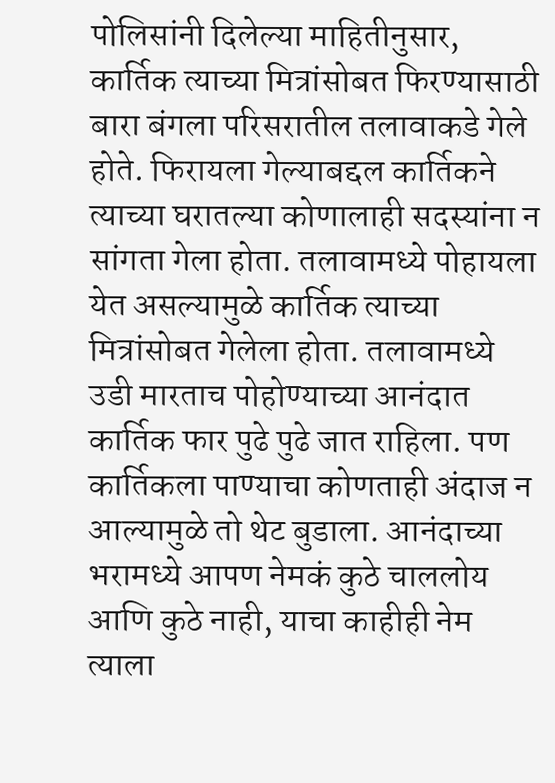पोलिसांनी दिलेल्या माहितीनुसार, कार्तिक त्याच्या मित्रांसोबत फिरण्यासाठी बारा बंगला परिसरातील तलावाकडे गेले होते. फिरायला गेल्याबद्दल कार्तिकने त्याच्या घरातल्या कोणालाही सदस्यांना न सांगता गेला होता. तलावामध्ये पोहायला येत असल्यामुळे कार्तिक त्याच्या मित्रांसोबत गेलेला होता. तलावामध्ये उडी मारताच पोहोण्याच्या आनंदात कार्तिक फार पुढे पुढे जात राहिला. पण कार्तिकला पाण्याचा कोणताही अंदाज न आल्यामुळे तो थेट बुडाला. आनंदाच्या भरामध्ये आपण नेमकं कुठे चाललोय आणि कुठे नाही, याचा काहीही नेम त्याला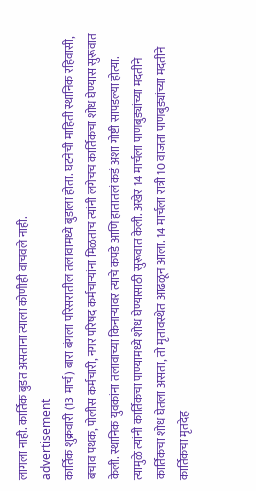लागला नाही. कार्तिक बुडत असताना त्याला कोणीही वाचवले नाही.
advertisement
कार्तिक शुक्रवारी (13 मार्च) बारा बंगला परिसरातील तलावामध्ये बुडाला होता. घटनेची माहिती स्थानिक रहिवासी, बचाव पथक, पोलीस कर्मचारी, नगर परिषद कर्मचाऱ्यांना मिळताच त्यांनी लगेचच कार्तिकचा शोध घेण्यास सुरूवात केली. स्थानिक युवकांना तलावाच्या किनाऱ्यावर त्याचे कपडे आणि हातातलं कडं अशा गोष्टी सापडल्या होत्या. त्यामुळे त्यांनी कार्तिकचा पाण्यामध्ये शोध घेण्यासाठी सुरूवात केली. अखेर 14 मार्चला पाणबुड्यांच्या मदतीने कार्तिकचा शोध घेतला असता, तो मृतावस्थेत आढळून आला. 14 मार्चला रात्री 10 वाजता पाणबुड्यांच्या मदतीने कार्तिकचा मृतदेह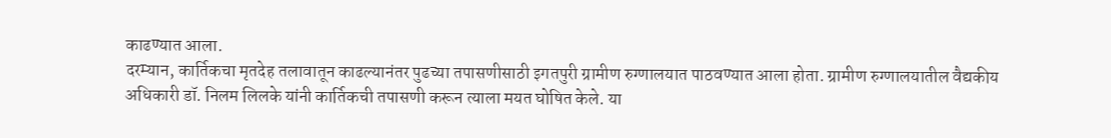काढण्यात आला.
दरम्यान, कार्तिकचा मृतदेह तलावातून काढल्यानंतर पुढच्या तपासणीसाठी इगतपुरी ग्रामीण रुग्णालयात पाठवण्यात आला होता. ग्रामीण रुग्णालयातील वैद्यकीय अधिकारी डॉ. निलम लिलके यांनी कार्तिकची तपासणी करून त्याला मयत घोषित केले. या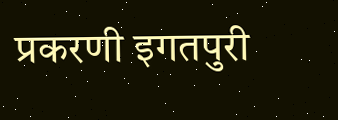प्रकरणी इगतपुरी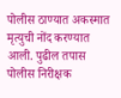पोलीस ठाण्यात अकस्मात मृत्युची नोंद करण्यात आली. पुढील तपास पोलीस निरीक्षक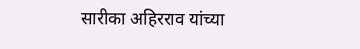सारीका अहिरराव यांच्या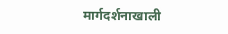मार्गदर्शनाखाली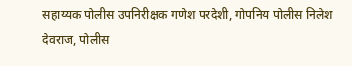सहाय्यक पोलीस उपनिरीक्षक गणेश परदेशी, गोपनिय पोलीस निलेश देवराज, पोलीस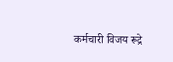कर्मचारी विजय रूद्रे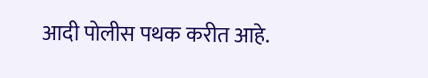आदी पोलीस पथक करीत आहे.